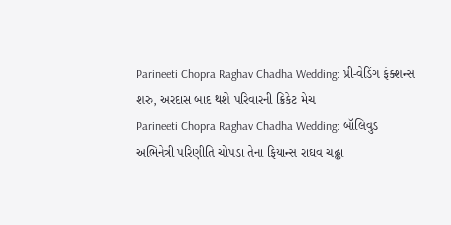Parineeti Chopra Raghav Chadha Wedding: પ્રી-વેડિંગ ફંક્શન્સ શરુ, અરદાસ બાદ થશે પરિવારની ક્રિકેટ મેચ
Parineeti Chopra Raghav Chadha Wedding: બૉલિવુડ અભિનેત્રી પરિણીતિ ચોપડા તેના ફિયાન્સ રાઘવ ચઢ્ઢા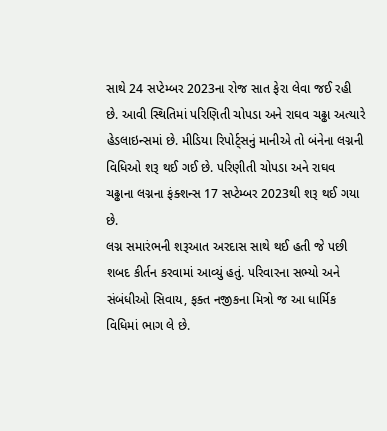સાથે 24 સપ્ટેમ્બર 2023ના રોજ સાત ફેરા લેવા જઈ રહી છે. આવી સ્થિતિમાં પરિણિતી ચોપડા અને રાઘવ ચઢ્ઢા અત્યારે હેડલાઇન્સમાં છે. મીડિયા રિપોર્ટ્સનું માનીએ તો બંનેના લગ્નની વિધિઓ શરૂ થઈ ગઈ છે. પરિણીતી ચોપડા અને રાઘવ ચઢ્ઢાના લગ્નના ફંક્શન્સ 17 સપ્ટેમ્બર 2023થી શરૂ થઈ ગયા છે.
લગ્ન સમારંભની શરૂઆત અરદાસ સાથે થઈ હતી જે પછી શબદ કીર્તન કરવામાં આવ્યું હતું. પરિવારના સભ્યો અને સંબંધીઓ સિવાય, ફક્ત નજીકના મિત્રો જ આ ધાર્મિક વિધિમાં ભાગ લે છે.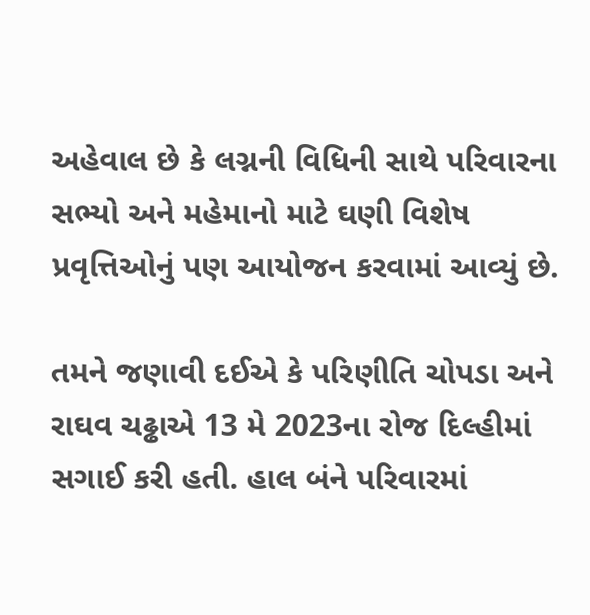અહેવાલ છે કે લગ્નની વિધિની સાથે પરિવારના સભ્યો અને મહેમાનો માટે ઘણી વિશેષ પ્રવૃત્તિઓનું પણ આયોજન કરવામાં આવ્યું છે.

તમને જણાવી દઈએ કે પરિણીતિ ચોપડા અને રાઘવ ચઢ્ઢાએ 13 મે 2023ના રોજ દિલ્હીમાં સગાઈ કરી હતી. હાલ બંને પરિવારમાં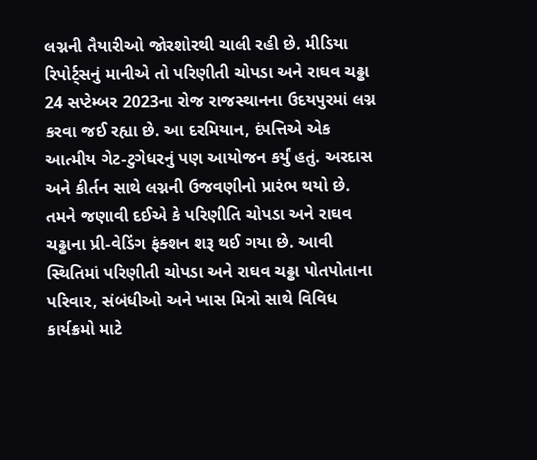લગ્નની તૈયારીઓ જોરશોરથી ચાલી રહી છે. મીડિયા રિપોર્ટ્સનું માનીએ તો પરિણીતી ચોપડા અને રાઘવ ચઢ્ઢા 24 સપ્ટેમ્બર 2023ના રોજ રાજસ્થાનના ઉદયપુરમાં લગ્ન કરવા જઈ રહ્યા છે. આ દરમિયાન, દંપત્તિએ એક આત્મીય ગેટ-ટુગેધરનું પણ આયોજન કર્યું હતું. અરદાસ અને કીર્તન સાથે લગ્નની ઉજવણીનો પ્રારંભ થયો છે.
તમને જણાવી દઈએ કે પરિણીતિ ચોપડા અને રાઘવ ચઢ્ઢાના પ્રી-વેડિંગ ફંક્શન શરૂ થઈ ગયા છે. આવી સ્થિતિમાં પરિણીતી ચોપડા અને રાઘવ ચઢ્ઢા પોતપોતાના પરિવાર, સંબંધીઓ અને ખાસ મિત્રો સાથે વિવિધ કાર્યક્રમો માટે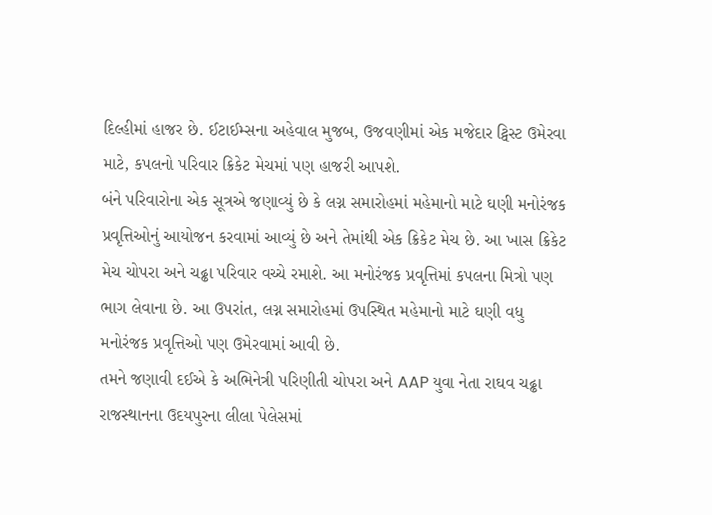દિલ્હીમાં હાજર છે. ઈટાઈમ્સના અહેવાલ મુજબ, ઉજવણીમાં એક મજેદાર ટ્વિસ્ટ ઉમેરવા માટે, કપલનો પરિવાર ક્રિકેટ મેચમાં પણ હાજરી આપશે.
બંને પરિવારોના એક સૂત્રએ જણાવ્યું છે કે લગ્ન સમારોહમાં મહેમાનો માટે ઘણી મનોરંજક પ્રવૃત્તિઓનું આયોજન કરવામાં આવ્યું છે અને તેમાંથી એક ક્રિકેટ મેચ છે. આ ખાસ ક્રિકેટ મેચ ચોપરા અને ચઢ્ઢા પરિવાર વચ્ચે રમાશે. આ મનોરંજક પ્રવૃત્તિમાં કપલના મિત્રો પણ ભાગ લેવાના છે. આ ઉપરાંત, લગ્ન સમારોહમાં ઉપસ્થિત મહેમાનો માટે ઘણી વધુ મનોરંજક પ્રવૃત્તિઓ પણ ઉમેરવામાં આવી છે.
તમને જણાવી દઈએ કે અભિનેત્રી પરિણીતી ચોપરા અને AAP યુવા નેતા રાઘવ ચઢ્ઢા રાજસ્થાનના ઉદયપુરના લીલા પેલેસમાં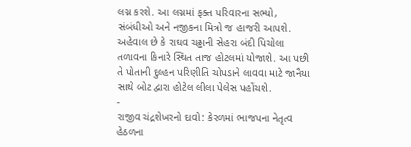લગ્ન કરશે. આ લગ્નમાં ફક્ત પરિવારના સભ્યો, સંબંધીઓ અને નજીકના મિત્રો જ હાજરી આપશે. અહેવાલ છે કે રાઘવ ચઢ્ઢાની સેહરા બંદી પિચોલા તળાવના કિનારે સ્થિત તાજ હોટલમાં યોજાશે. આ પછી તે પોતાની દુલ્હન પરિણીતિ ચોપડાને લાવવા માટે જાનૈયા સાથે બોટ દ્વારા હોટેલ લીલા પેલેસ પહોંચશે.
-
રાજીવ ચંદ્રશેખરનો દાવો: કેરળમાં ભાજપના નેતૃત્વ હેઠળના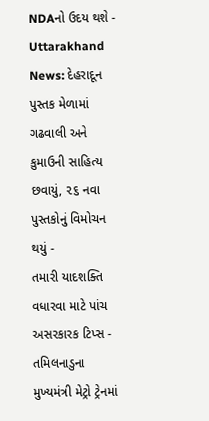NDAનો ઉદય થશે -
Uttarakhand News: દેહરાદૂન પુસ્તક મેળામાં ગઢવાલી અને કુમાઉની સાહિત્ય છવાયું, ૨૬ નવા પુસ્તકોનું વિમોચન થયું -
તમારી યાદશક્તિ વધારવા માટે પાંચ અસરકારક ટિપ્સ -
તમિલનાડુના મુખ્યમંત્રી મેટ્રો ટ્રેનમાં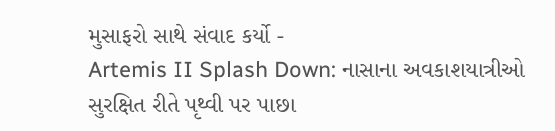મુસાફરો સાથે સંવાદ કર્યો -
Artemis II Splash Down: નાસાના અવકાશયાત્રીઓ સુરક્ષિત રીતે પૃથ્વી પર પાછા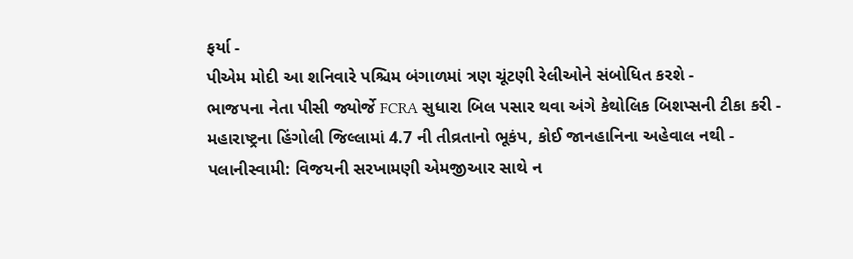ફર્યા -
પીએમ મોદી આ શનિવારે પશ્ચિમ બંગાળમાં ત્રણ ચૂંટણી રેલીઓને સંબોધિત કરશે -
ભાજપના નેતા પીસી જ્યોર્જે FCRA સુધારા બિલ પસાર થવા અંગે કેથોલિક બિશપ્સની ટીકા કરી -
મહારાષ્ટ્રના હિંગોલી જિલ્લામાં 4.7 ની તીવ્રતાનો ભૂકંપ, કોઈ જાનહાનિના અહેવાલ નથી -
પલાનીસ્વામી: વિજયની સરખામણી એમજીઆર સાથે ન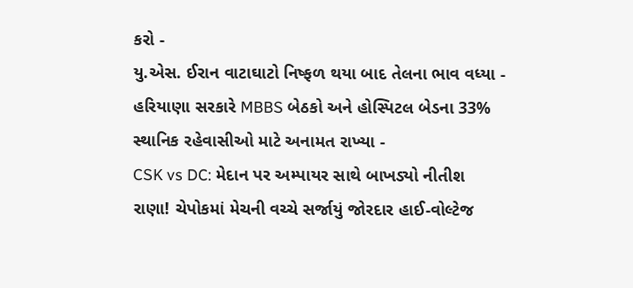કરો -
યુ.એસ. ઈરાન વાટાઘાટો નિષ્ફળ થયા બાદ તેલના ભાવ વધ્યા -
હરિયાણા સરકારે MBBS બેઠકો અને હોસ્પિટલ બેડના 33% સ્થાનિક રહેવાસીઓ માટે અનામત રાખ્યા -
CSK vs DC: મેદાન પર અમ્પાયર સાથે બાખડ્યો નીતીશ રાણા! ચેપોકમાં મેચની વચ્ચે સર્જાયું જોરદાર હાઈ-વોલ્ટેજ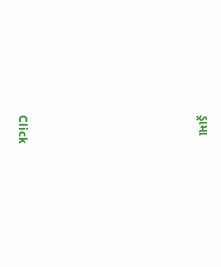ડ્રામા






Click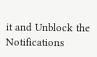it and Unblock the Notifications